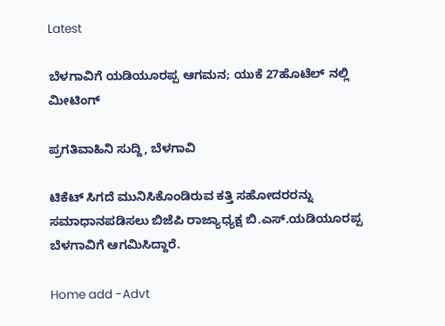Latest

ಬೆಳಗಾವಿಗೆ ಯಡಿಯೂರಪ್ಪ ಆಗಮನ; ಯುಕೆ 27ಹೊಟೆಲ್ ನಲ್ಲಿ ಮೀಟಿಂಗ್

ಪ್ರಗತಿವಾಹಿನಿ ಸುದ್ದಿ, ಬೆಳಗಾವಿ

ಟಿಕೆಟ್ ಸಿಗದೆ ಮುನಿಸಿಕೊಂಡಿರುವ ಕತ್ತಿ ಸಹೋದರರನ್ನು ಸಮಾಧಾನಪಡಿಸಲು ಬಿಜೆಪಿ ರಾಜ್ಯಾಧ್ಯಕ್ಷ ಬಿ.ಎಸ್.ಯಡಿಯೂರಪ್ಪ ಬೆಳಗಾವಿಗೆ ಆಗಮಿಸಿದ್ದಾರೆ.

Home add -Advt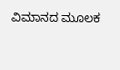ವಿಮಾನದ ಮೂಲಕ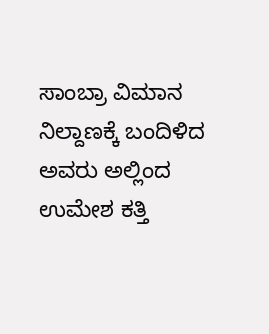ಸಾಂಬ್ರಾ ವಿಮಾನ ನಿಲ್ದಾಣಕ್ಕೆ ಬಂದಿಳಿದ ಅವರು ಅಲ್ಲಿಂದ ಉಮೇಶ ಕತ್ತಿ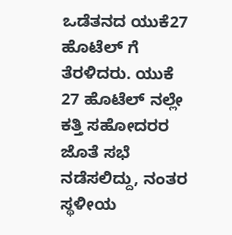ಒಡೆತನದ ಯುಕೆ27 ಹೊಟೆಲ್ ಗೆ ತೆರಳಿದರು. ಯುಕೆ 27 ಹೊಟೆಲ್ ನಲ್ಲೇ ಕತ್ತಿ ಸಹೋದರರ ಜೊತೆ ಸಭೆ ನಡೆಸಲಿದ್ದು, ನಂತರ ಸ್ಥಳೀಯ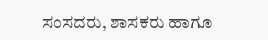ಸಂಸದರು, ಶಾಸಕರು ಹಾಗೂ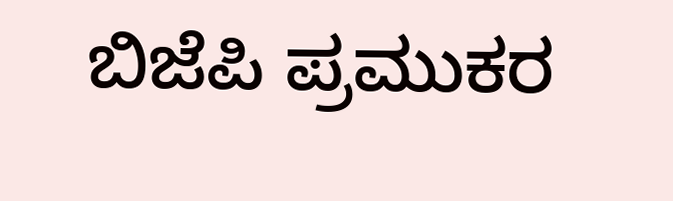ಬಿಜೆಪಿ ಪ್ರಮುಕರ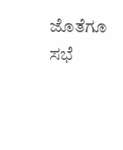ಜೊತೆಗೂ ಸಭೆ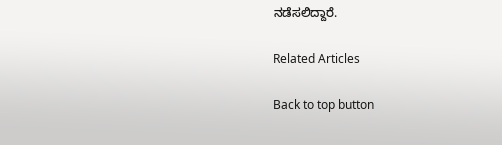ನಡೆಸಲಿದ್ದಾರೆ.

Related Articles

Back to top button